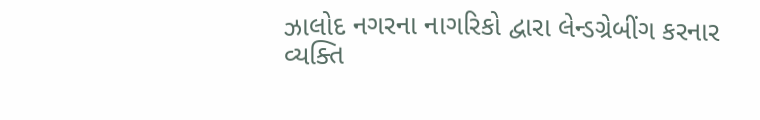ઝાલોદ નગરના નાગરિકો દ્વારા લેન્ડગ્રેબીંગ કરનાર વ્યક્તિ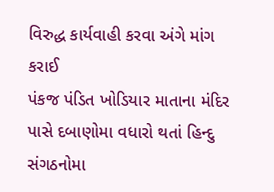વિરુદ્ધ કાર્યવાહી કરવા અંગે માંગ કરાઈ
પંકજ પંડિત ખોડિયાર માતાના મંદિર પાસે દબાણોમા વધારો થતાં હિન્દુ સંગઠનોમા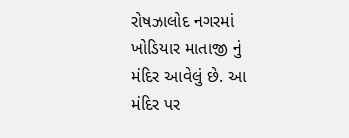રોષઝાલોદ નગરમાં ખોડિયાર માતાજી નું મંદિર આવેલું છે. આ મંદિર પર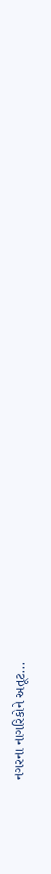નગરના નાગરિકોને અતૂટ...